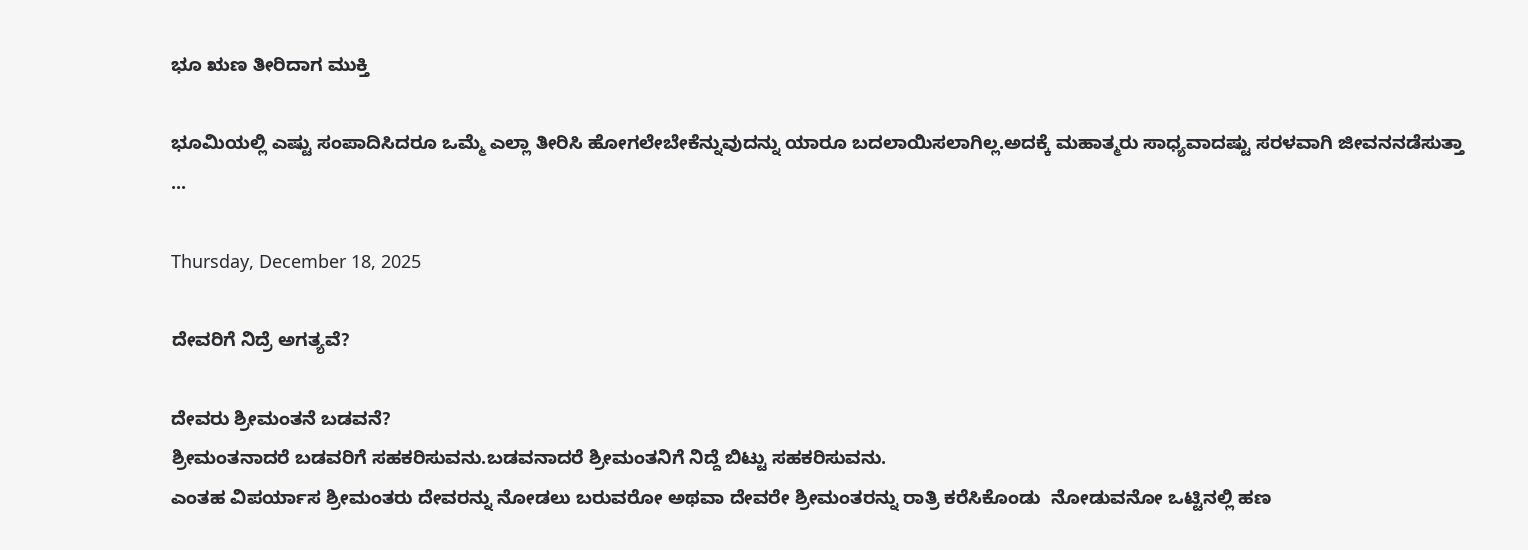ಭೂ ಋಣ ತೀರಿದಾಗ ಮುಕ್ತಿ

ಭೂಮಿಯಲ್ಲಿ ಎಷ್ಟು ಸಂಪಾದಿಸಿದರೂ ಒಮ್ಮೆ ಎಲ್ಲಾ ತೀರಿಸಿ ಹೋಗಲೇಬೇಕೆನ್ನುವುದನ್ನು ಯಾರೂ ಬದಲಾಯಿಸಲಾಗಿಲ್ಲ.ಅದಕ್ಕೆ ಮಹಾತ್ಮರು ಸಾಧ್ಯವಾದಷ್ಟು ಸರಳವಾಗಿ ಜೀವನ‌ನಡೆಸುತ್ತಾ ...

Thursday, December 18, 2025

ದೇವರಿಗೆ ನಿದ್ರೆ ಅಗತ್ಯವೆ?

ದೇವರು ಶ್ರೀಮಂತನೆ ಬಡವನೆ?
ಶ್ರೀಮಂತನಾದರೆ ಬಡವರಿಗೆ ಸಹಕರಿಸುವನು.ಬಡವನಾದರೆ ಶ್ರೀಮಂತನಿಗೆ ನಿದ್ದೆ ಬಿಟ್ಟು ಸಹಕರಿಸುವನು.
ಎಂತಹ ವಿಪರ್ಯಾಸ ಶ್ರೀಮಂತರು ದೇವರನ್ನು ನೋಡಲು ಬರುವರೋ ಅಥವಾ ದೇವರೇ ಶ್ರೀಮಂತರನ್ನು ರಾತ್ರಿ ಕರೆಸಿಕೊಂಡು  ನೋಡುವನೋ ಒಟ್ಟಿನಲ್ಲಿ ಹಣ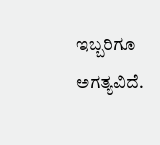ಇಬ್ಬರಿಗೂ ಅಗತ್ಯವಿದೆ.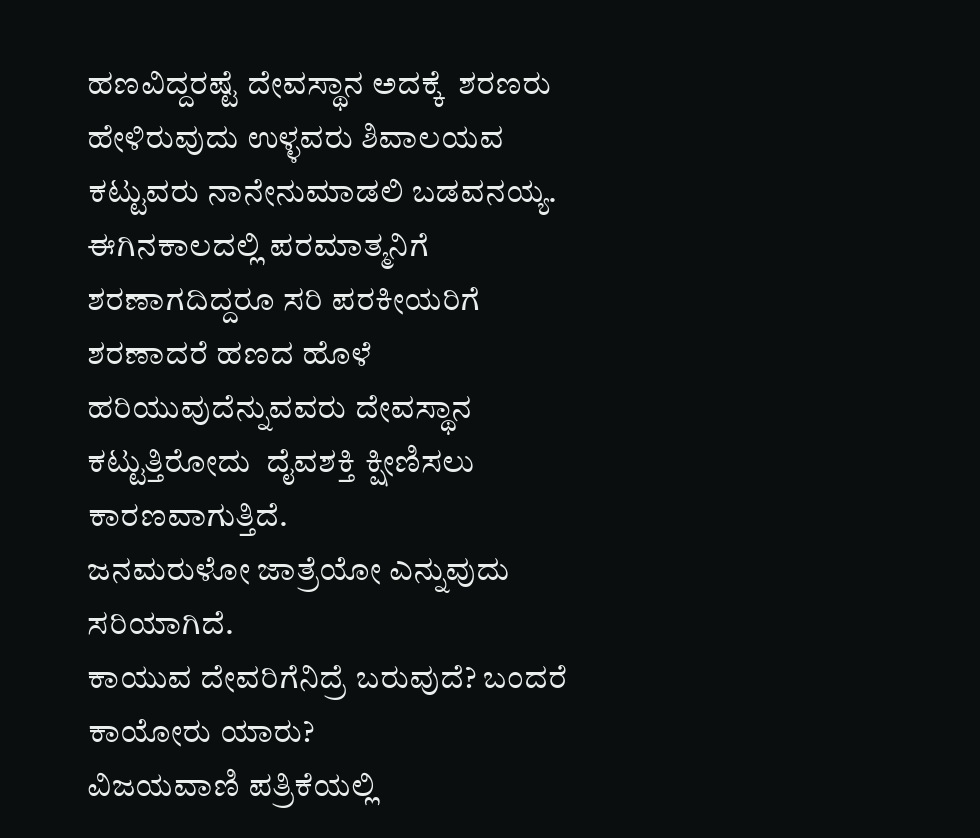ಹಣವಿದ್ದರಷ್ಟೆ ದೇವಸ್ಥಾನ ಅದಕ್ಕೆ  ಶರಣರು ಹೇಳಿರುವುದು ಉಳ್ಳವರು ಶಿವಾಲಯವ ಕಟ್ಟುವರು ನಾನೇನು‌ಮಾಡಲಿ ಬಡವನಯ್ಯ.
ಈಗಿನ‌ಕಾಲದಲ್ಲಿ ಪರಮಾತ್ಮನಿಗೆ ಶರಣಾಗದಿದ್ದರೂ ಸರಿ ಪರಕೀಯರಿಗೆ ಶರಣಾದರೆ ಹಣದ ಹೊಳೆ ಹರಿಯುವುದೆನ್ನುವವರು ದೇವಸ್ಥಾನ ಕಟ್ಟುತ್ತಿರೋದು  ದೈವಶಕ್ತಿ ಕ್ಷೀಣಿಸಲು ಕಾರಣವಾಗುತ್ತಿದೆ.
ಜನಮರುಳೋ ಜಾತ್ರೆಯೋ ಎನ್ನುವುದು ಸರಿಯಾಗಿದೆ.
ಕಾಯುವ ದೇವರಿಗೆ‌ನಿದ್ರೆ ಬರುವುದೆ? ಬಂದರೆ ಕಾಯೋರು ಯಾರು?
ವಿಜಯವಾಣಿ ಪತ್ರಿಕೆಯಲ್ಲಿ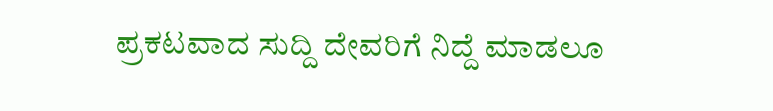ಪ್ರಕಟವಾದ ಸುದ್ದಿ ದೇವರಿಗೆ ನಿದ್ದೆ ಮಾಡಲೂ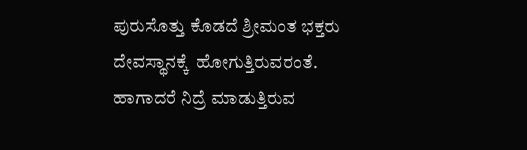ಪುರುಸೊತ್ತು ಕೊಡದೆ ಶ್ರೀಮಂತ ಭಕ್ತರು  ದೇವಸ್ಥಾನಕ್ಕೆ  ಹೋಗುತ್ತಿರುವರಂತೆ. ಹಾಗಾದರೆ ನಿದ್ರೆ ಮಾಡುತ್ತಿರುವ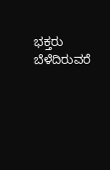ಭಕ್ತರು  ಬೆಳೆದಿರುವರೆ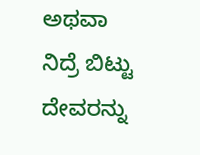ಅಥವಾ ನಿದ್ರೆ ಬಿಟ್ಟು ದೇವರನ್ನು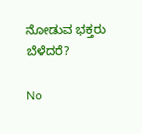ನೋಡುವ ಭಕ್ತರು ಬೆಳೆದರೆ?

No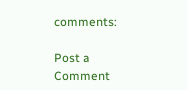comments:

Post a Comment